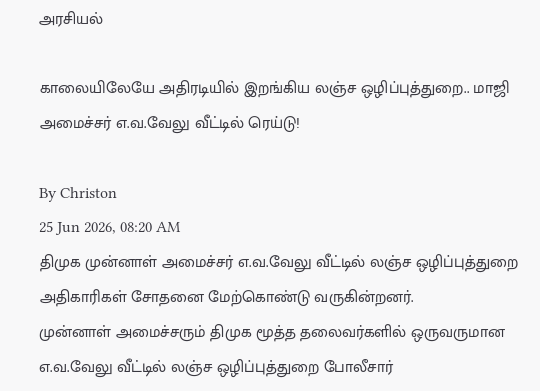அரசியல்

காலையிலேயே அதிரடியில் இறங்கிய லஞ்ச ஒழிப்புத்துறை.. மாஜி அமைச்சர் எ.வ.வேலு வீட்டில் ரெய்டு!

By Christon
25 Jun 2026, 08:20 AM
திமுக முன்னாள் அமைச்சர் எ.வ.வேலு வீட்டில் லஞ்ச ஒழிப்புத்துறை அதிகாரிகள் சோதனை மேற்கொண்டு வருகின்றனர்.
முன்னாள் அமைச்சரும் திமுக மூத்த தலைவர்களில் ஒருவருமான எ.வ.வேலு வீட்டில் லஞ்ச ஒழிப்புத்துறை போலீசார்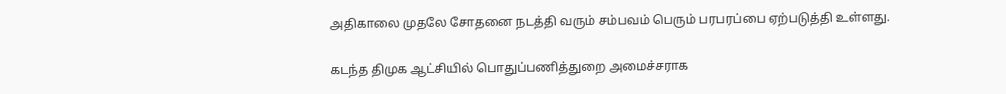அதிகாலை முதலே சோதனை நடத்தி வரும் சம்பவம் பெரும் பரபரப்பை ஏற்படுத்தி உள்ளது.

கடந்த திமுக ஆட்சியில் பொதுப்பணித்துறை அமைச்சராக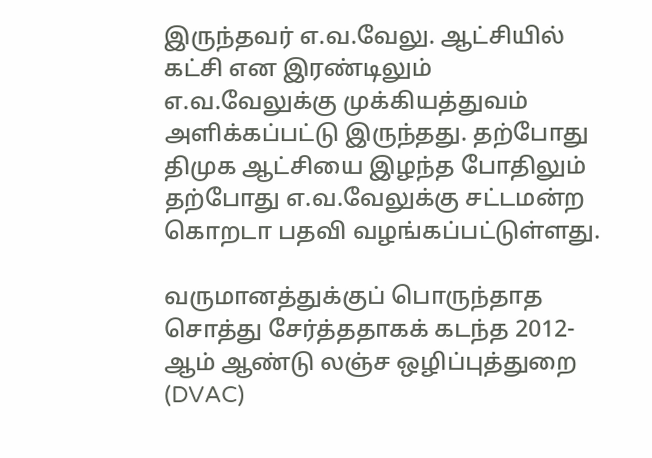இருந்தவர் எ.வ.வேலு. ஆட்சியில் கட்சி என இரண்டிலும் எ.வ.வேலுக்கு முக்கியத்துவம் அளிக்கப்பட்டு இருந்தது. தற்போது திமுக ஆட்சியை இழந்த போதிலும் தற்போது எ.வ.வேலுக்கு சட்டமன்ற கொறடா பதவி வழங்கப்பட்டுள்ளது.

வருமானத்துக்குப் பொருந்தாத சொத்து சேர்த்ததாகக் கடந்த 2012-ஆம் ஆண்டு லஞ்ச ஒழிப்புத்துறை (DVAC)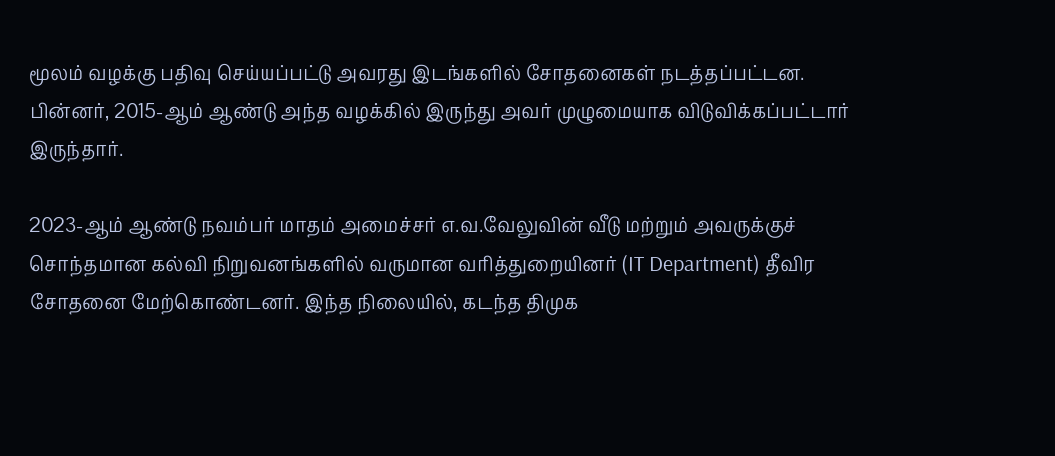மூலம் வழக்கு பதிவு செய்யப்பட்டு அவரது இடங்களில் சோதனைகள் நடத்தப்பட்டன. பின்னர், 2015-ஆம் ஆண்டு அந்த வழக்கில் இருந்து அவர் முழுமையாக விடுவிக்கப்பட்டார் இருந்தார்.

2023-ஆம் ஆண்டு நவம்பர் மாதம் அமைச்சர் எ.வ.வேலுவின் வீடு மற்றும் அவருக்குச் சொந்தமான கல்வி நிறுவனங்களில் வருமான வரித்துறையினர் (IT Department) தீவிர சோதனை மேற்கொண்டனர். இந்த நிலையில், கடந்த திமுக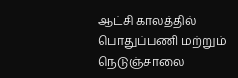ஆட்சி காலத்தில் பொதுப்பணி மற்றும் நெடுஞ்சாலை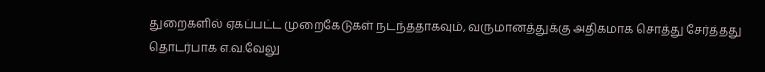துறைகளில் ஏகப்பட்ட முறைகேடுகள் நடந்ததாகவும், வருமானத்துக்கு அதிகமாக சொத்து சேர்த்தது தொடர்பாக எ.வ.வேலு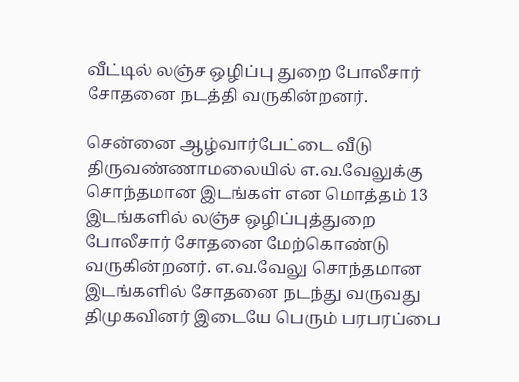வீட்டில் லஞ்ச ஒழிப்பு துறை போலீசார் சோதனை நடத்தி வருகின்றனர்.

சென்னை ஆழ்வார்பேட்டை வீடு திருவண்ணாமலையில் எ.வ.வேலுக்கு சொந்தமான இடங்கள் என மொத்தம் 13 இடங்களில் லஞ்ச ஒழிப்புத்துறை போலீசார் சோதனை மேற்கொண்டு வருகின்றனர். எ.வ.வேலு சொந்தமான இடங்களில் சோதனை நடந்து வருவது திமுகவினர் இடையே பெரும் பரபரப்பை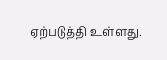ஏற்படுத்தி உள்ளது.